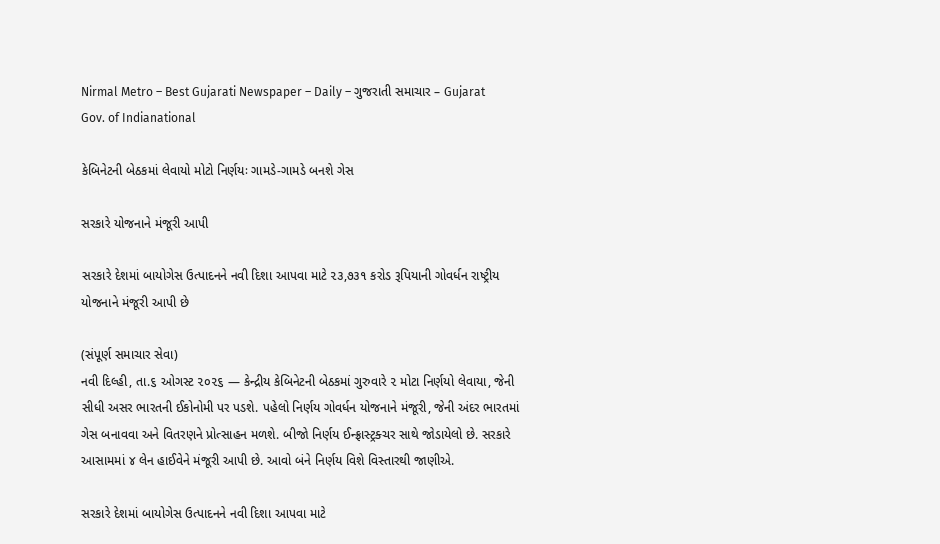Nirmal Metro – Best Gujarati Newspaper – Daily – ગુજરાતી સમાચાર – Gujarat
Gov. of Indianational

કેબિનેટની બેઠકમાં લેવાયો મોટો નિર્ણયઃ ગામડે-ગામડે બનશે ગેસ

સરકારે યોજનાને મંજૂરી આપી

સરકારે દેશમાં બાયોગેસ ઉત્પાદનને નવી દિશા આપવા માટે ૨૩,૭૩૧ કરોડ રૂપિયાની ગોવર્ધન રાષ્ટ્રીય યોજનાને મંજૂરી આપી છે

(સંપૂર્ણ સમાચાર સેવા)
નવી દિલ્હી, તા.૬ ઓગસ્ટ ૨૦૨૬ — કેન્દ્રીય કેબિનેટની બેઠકમાં ગુરુવારે ૨ મોટા નિર્ણયો લેવાયા, જેની સીધી અસર ભારતની ઈકોનોમી પર પડશે. પહેલો નિર્ણય ગોવર્ધન યોજનાને મંજૂરી, જેની અંદર ભારતમાં ગેસ બનાવવા અને વિતરણને પ્રોત્સાહન મળશે. બીજો નિર્ણય ઈન્ફ્રાસ્ટ્રક્ચર સાથે જોડાયેલો છે. સરકારે આસામમાં ૪ લેન હાઈવેને મંજૂરી આપી છે. આવો બંને નિર્ણય વિશે વિસ્તારથી જાણીએ.

સરકારે દેશમાં બાયોગેસ ઉત્પાદનને નવી દિશા આપવા માટે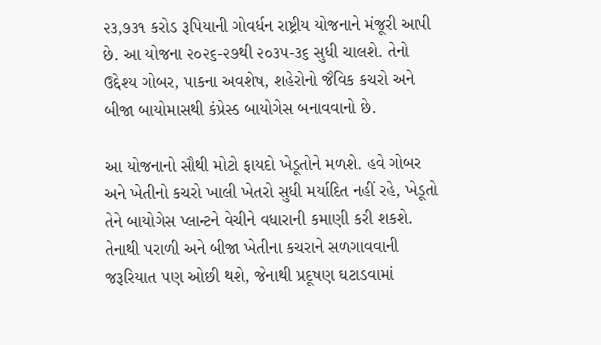૨૩,૭૩૧ કરોડ રૂપિયાની ગોવર્ધન રાષ્ટ્રીય યોજનાને મંજૂરી આપી છે. આ યોજના ૨૦૨૬-૨૭થી ૨૦૩૫-૩૬ સુધી ચાલશે. તેનો ઉદ્દેશ્ય ગોબર, પાકના અવશેષ, શહેરોનો જૈવિક કચરો અને બીજા બાયોમાસથી કંપ્રેસ્ડ બાયોગેસ બનાવવાનો છે.

આ યોજનાનો સૌથી મોટો ફાયદો ખેડૂતોને મળશે. હવે ગોબર અને ખેતીનો કચરો ખાલી ખેતરો સુધી મર્યાદિત નહીં રહે, ખેડૂતો તેને બાયોગેસ પ્લાન્ટને વેચીને વધારાની કમાણી કરી શકશે. તેનાથી પરાળી અને બીજા ખેતીના કચરાને સળગાવવાની જરૂરિયાત પણ ઓછી થશે, જેનાથી પ્રદૂષણ ઘટાડવામાં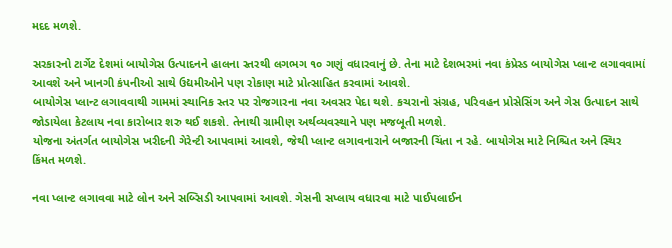મદદ મળશે.

સરકારનો ટાર્ગેટ દેશમાં બાયોગેસ ઉત્પાદનને હાલના સ્તરથી લગભગ ૧૦ ગણું વધારવાનું છે. તેના માટે દેશભરમાં નવા કંપ્રેસ્ડ બાયોગેસ પ્લાન્ટ લગાવવામાં આવશે અને ખાનગી કંપનીઓ સાથે ઉદ્યમીઓને પણ રોકાણ માટે પ્રોત્સાહિત કરવામાં આવશે.
બાયોગેસ પ્લાન્ટ લગાવવાથી ગામમાં સ્થાનિક સ્તર પર રોજગારના નવા અવસર પેદા થશે. કચરાનો સંગ્રહ, પરિવહન પ્રોસેસિંગ અને ગેસ ઉત્પાદન સાથે જોડાયેલા કેટલાય નવા કારોબાર શરુ થઈ શકશે. તેનાથી ગ્રામીણ અર્થવ્યવસ્થાને પણ મજબૂતી મળશે.
યોજના અંતર્ગત બાયોગેસ ખરીદની ગેરેન્ટી આપવામાં આવશે, જેથી પ્લાન્ટ લગાવનારાને બજારની ચિંતા ન રહે. બાયોગેસ માટે નિશ્ચિત અને સ્થિર કિંમત મળશે.

નવા પ્લાન્ટ લગાવવા માટે લોન અને સબ્સિડી આપવામાં આવશે. ગેસની સપ્લાય વધારવા માટે પાઈપલાઈન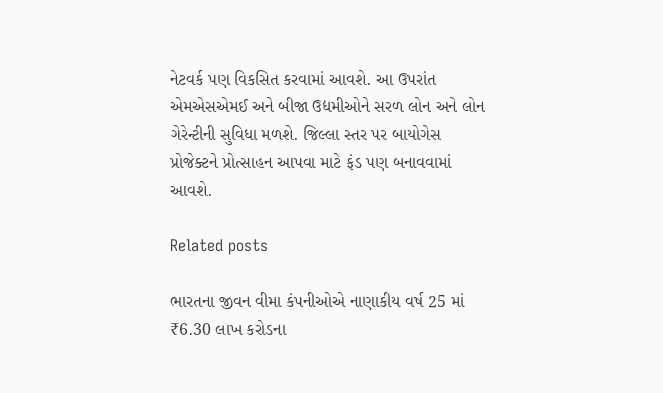નેટવર્ક પણ વિકસિત કરવામાં આવશે. આ ઉપરાંત એમએસએમઈ અને બીજા ઉદ્યમીઓને સરળ લોન અને લોન ગેરેન્ટીની સુવિધા મળશે. જિલ્લા સ્તર પર બાયોગેસ પ્રોજેક્ટને પ્રોત્સાહન આપવા માટે ફંડ પણ બનાવવામાં આવશે.

Related posts

ભારતના જીવન વીમા કંપનીઓએ નાણાકીય વર્ષ 25 માં ₹6.30 લાખ કરોડના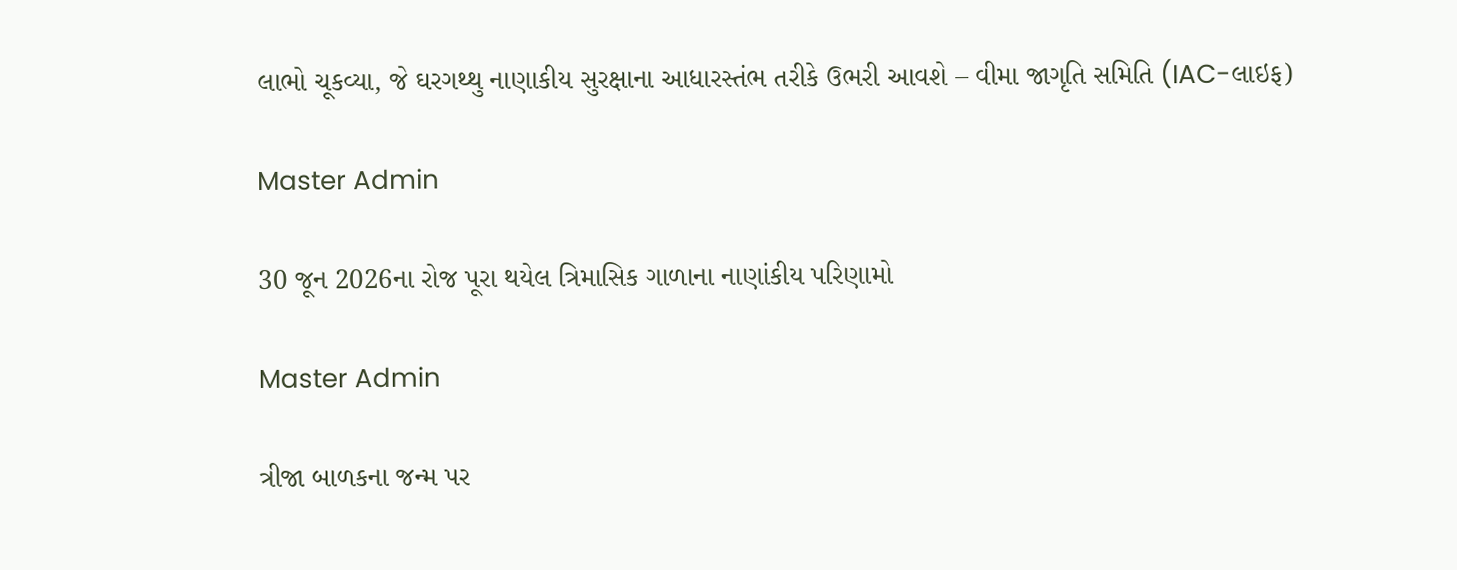લાભો ચૂકવ્યા, જે ઘરગથ્થુ નાણાકીય સુરક્ષાના આધારસ્તંભ તરીકે ઉભરી આવશે – વીમા જાગૃતિ સમિતિ (IAC-લાઇફ)

Master Admin

30 જૂન 2026ના રોજ પૂરા થયેલ ત્રિમાસિક ગાળાના નાણાંકીય પરિણામો

Master Admin

ત્રીજા બાળકના જન્મ પર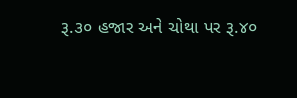રૂ.૩૦ હજાર અને ચોથા પર રૂ.૪૦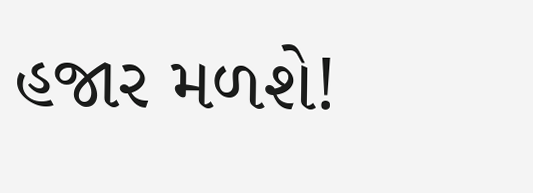હજાર મળશે!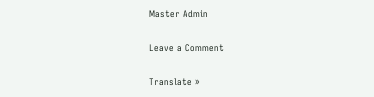Master Admin

Leave a Comment

Translate »